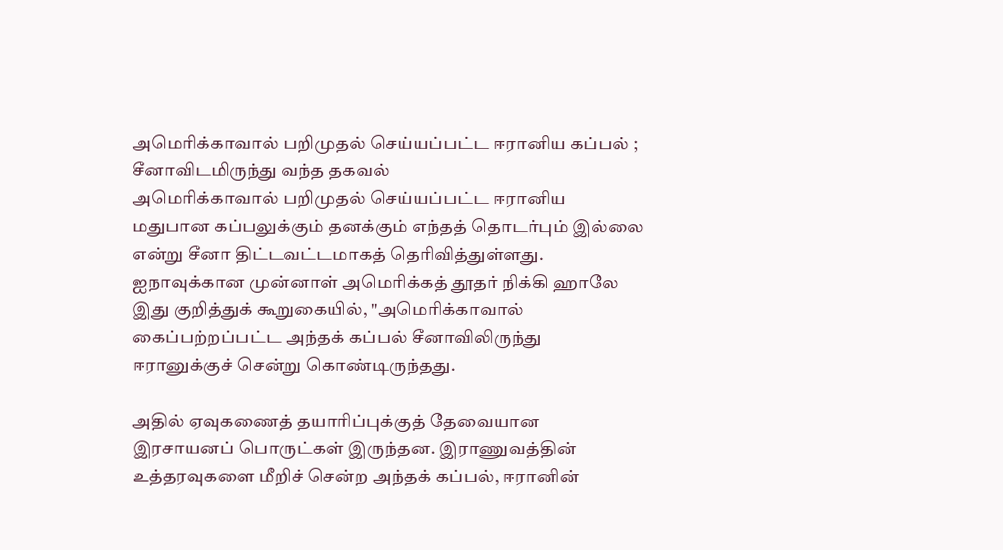அமெரிக்காவால் பறிமுதல் செய்யப்பட்ட ஈரானிய கப்பல் ; சீனாவிடமிருந்து வந்த தகவல்
அமெரிக்காவால் பறிமுதல் செய்யப்பட்ட ஈரானிய மதுபான கப்பலுக்கும் தனக்கும் எந்தத் தொடர்பும் இல்லை என்று சீனா திட்டவட்டமாகத் தெரிவித்துள்ளது.
ஐநாவுக்கான முன்னாள் அமெரிக்கத் தூதர் நிக்கி ஹாலே இது குறித்துக் கூறுகையில், "அமெரிக்காவால் கைப்பற்றப்பட்ட அந்தக் கப்பல் சீனாவிலிருந்து ஈரானுக்குச் சென்று கொண்டிருந்தது.

அதில் ஏவுகணைத் தயாரிப்புக்குத் தேவையான இரசாயனப் பொருட்கள் இருந்தன. இராணுவத்தின் உத்தரவுகளை மீறிச் சென்ற அந்தக் கப்பல், ஈரானின்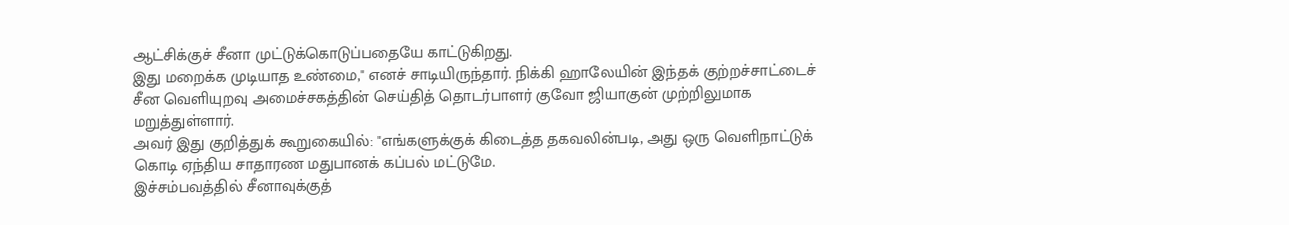ஆட்சிக்குச் சீனா முட்டுக்கொடுப்பதையே காட்டுகிறது.
இது மறைக்க முடியாத உண்மை," எனச் சாடியிருந்தார். நிக்கி ஹாலேயின் இந்தக் குற்றச்சாட்டைச் சீன வெளியுறவு அமைச்சகத்தின் செய்தித் தொடர்பாளர் குவோ ஜியாகுன் முற்றிலுமாக மறுத்துள்ளார்.
அவர் இது குறித்துக் கூறுகையில்: "எங்களுக்குக் கிடைத்த தகவலின்படி, அது ஒரு வெளிநாட்டுக் கொடி ஏந்திய சாதாரண மதுபானக் கப்பல் மட்டுமே.
இச்சம்பவத்தில் சீனாவுக்குத்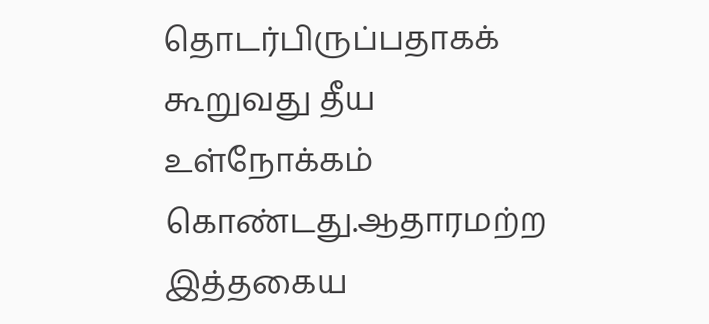தொடர்பிருப்பதாகக் கூறுவது தீய உள்நோக்கம் கொண்டது.ஆதாரமற்ற இத்தகைய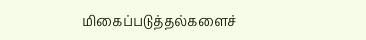மிகைப்படுத்தல்களைச்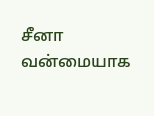சீனா வன்மையாக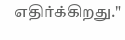எதிர்க்கிறது."